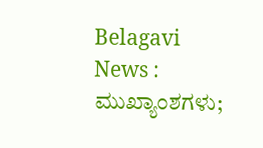Belagavi News :
ಮುಖ್ಯಾಂಶಗಳು;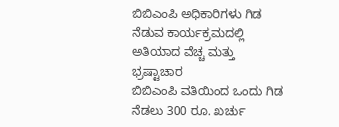ಬಿಬಿಎಂಪಿ ಅಧಿಕಾರಿಗಳು ಗಿಡ ನೆಡುವ ಕಾರ್ಯಕ್ರಮದಲ್ಲಿ ಅತಿಯಾದ ವೆಚ್ಚ ಮತ್ತು ಭ್ರಷ್ಟಾಚಾರ
ಬಿಬಿಎಂಪಿ ವತಿಯಿಂದ ಒಂದು ಗಿಡ ನೆಡಲು 300 ರೂ. ಖರ್ಚು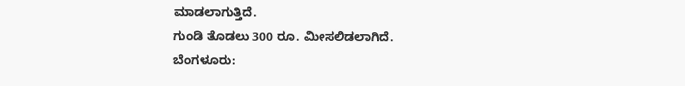ಮಾಡಲಾಗುತ್ತಿದೆ.
ಗುಂಡಿ ತೊಡಲು 300 ರೂ. ಮೀಸಲಿಡಲಾಗಿದೆ.
ಬೆಂಗಳೂರು: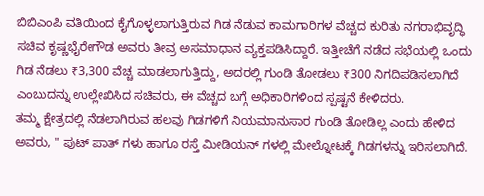ಬಿಬಿಎಂಪಿ ವತಿಯಿಂದ ಕೈಗೊಳ್ಳಲಾಗುತ್ತಿರುವ ಗಿಡ ನೆಡುವ ಕಾಮಗಾರಿಗಳ ವೆಚ್ಚದ ಕುರಿತು ನಗರಾಭಿವೃದ್ಧಿ ಸಚಿವ ಕೃಷ್ಣಭೈರೇಗೌಡ ಅವರು ತೀವ್ರ ಅಸಮಾಧಾನ ವ್ಯಕ್ತಪಡಿಸಿದ್ದಾರೆ. ಇತ್ತೀಚೆಗೆ ನಡೆದ ಸಭೆಯಲ್ಲಿ ಒಂದು ಗಿಡ ನೆಡಲು ₹3,300 ವೆಚ್ಚ ಮಾಡಲಾಗುತ್ತಿದ್ದು, ಅದರಲ್ಲಿ ಗುಂಡಿ ತೋಡಲು ₹300 ನಿಗದಿಪಡಿಸಲಾಗಿದೆ ಎಂಬುದನ್ನು ಉಲ್ಲೇಖಿಸಿದ ಸಚಿವರು, ಈ ವೆಚ್ಚದ ಬಗ್ಗೆ ಅಧಿಕಾರಿಗಳಿಂದ ಸ್ಪಷ್ಟನೆ ಕೇಳಿದರು.
ತಮ್ಮ ಕ್ಷೇತ್ರದಲ್ಲಿ ನೆಡಲಾಗಿರುವ ಹಲವು ಗಿಡಗಳಿಗೆ ನಿಯಮಾನುಸಾರ ಗುಂಡಿ ತೋಡಿಲ್ಲ ಎಂದು ಹೇಳಿದ ಅವರು, " ಪುಟ್ ಪಾತ್ ಗಳು ಹಾಗೂ ರಸ್ತೆ ಮೀಡಿಯನ್ ಗಳಲ್ಲಿ ಮೇಲ್ನೋಟಕ್ಕೆ ಗಿಡಗಳನ್ನು ಇರಿಸಲಾಗಿದೆ.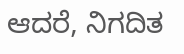ಆದರೆ, ನಿಗದಿತ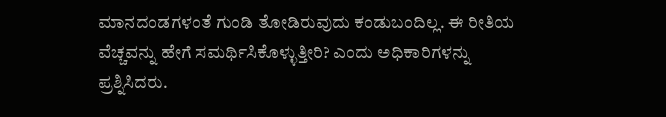ಮಾನದಂಡಗಳಂತೆ ಗುಂಡಿ ತೋಡಿರುವುದು ಕಂಡುಬಂದಿಲ್ಲ. ಈ ರೀತಿಯ ವೆಚ್ಚವನ್ನು ಹೇಗೆ ಸಮರ್ಥಿಸಿಕೊಳ್ಳುತ್ತೀರಿ? ಎಂದು ಅಧಿಕಾರಿಗಳನ್ನು ಪ್ರಶ್ನಿಸಿದರು.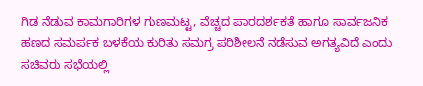ಗಿಡ ನೆಡುವ ಕಾಮಗಾರಿಗಳ ಗುಣಮಟ್ಟ, ವೆಚ್ಚದ ಪಾರದರ್ಶಕತೆ ಹಾಗೂ ಸಾರ್ವಜನಿಕ ಹಣದ ಸಮರ್ಪಕ ಬಳಕೆಯ ಕುರಿತು ಸಮಗ್ರ ಪರಿಶೀಲನೆ ನಡೆಸುವ ಅಗತ್ಯವಿದೆ ಎಂದು ಸಚಿವರು ಸಭೆಯಲ್ಲಿ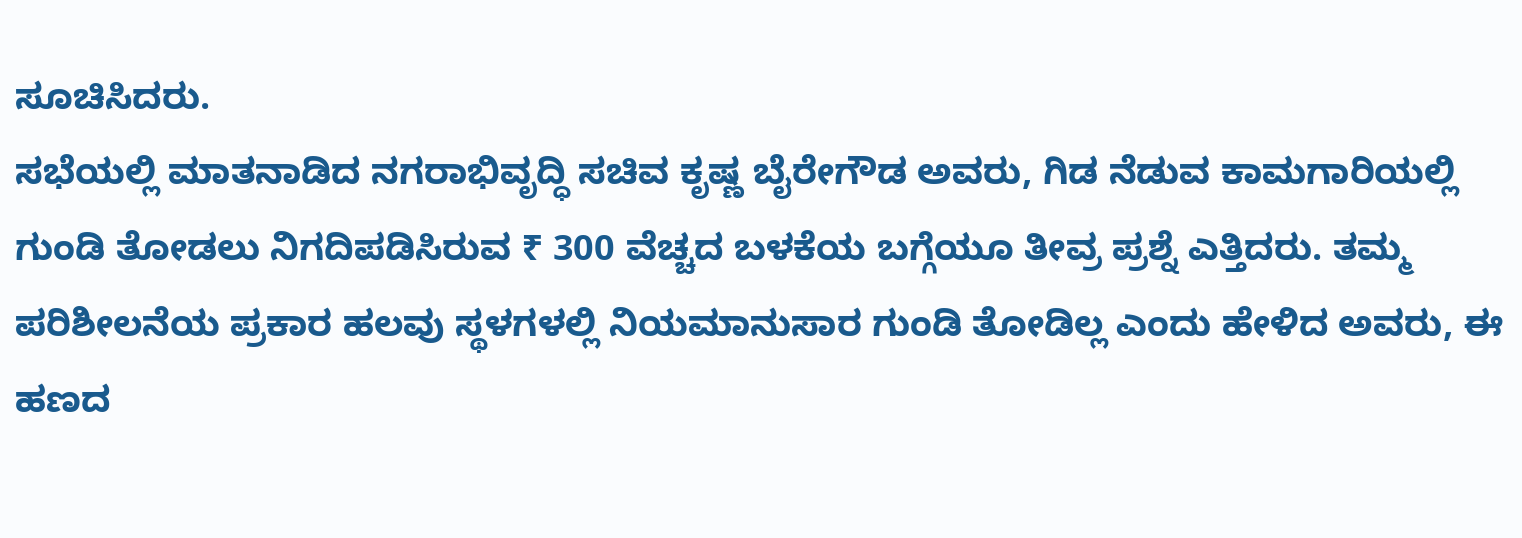ಸೂಚಿಸಿದರು.
ಸಭೆಯಲ್ಲಿ ಮಾತನಾಡಿದ ನಗರಾಭಿವೃದ್ಧಿ ಸಚಿವ ಕೃಷ್ಣ ಬೈರೇಗೌಡ ಅವರು, ಗಿಡ ನೆಡುವ ಕಾಮಗಾರಿಯಲ್ಲಿ ಗುಂಡಿ ತೋಡಲು ನಿಗದಿಪಡಿಸಿರುವ ₹ 300 ವೆಚ್ಚದ ಬಳಕೆಯ ಬಗ್ಗೆಯೂ ತೀವ್ರ ಪ್ರಶ್ನೆ ಎತ್ತಿದರು. ತಮ್ಮ ಪರಿಶೀಲನೆಯ ಪ್ರಕಾರ ಹಲವು ಸ್ಥಳಗಳಲ್ಲಿ ನಿಯಮಾನುಸಾರ ಗುಂಡಿ ತೋಡಿಲ್ಲ ಎಂದು ಹೇಳಿದ ಅವರು, ಈ ಹಣದ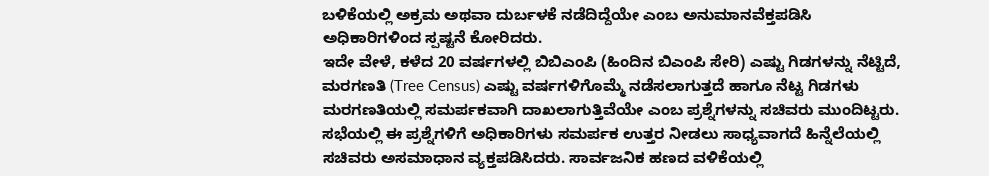ಬಳಿಕೆಯಲ್ಲಿ ಅಕ್ರಮ ಅಥವಾ ದುರ್ಬಳಕೆ ನಡೆದಿದ್ದೆಯೇ ಎಂಬ ಅನುಮಾನವೆಕ್ತಪಡಿಸಿ ಅಧಿಕಾರಿಗಳಿಂದ ಸ್ಪಷ್ಟನೆ ಕೋರಿದರು.
ಇದೇ ವೇಳೆ, ಕಳೆದ 20 ವರ್ಷಗಳಲ್ಲಿ ಬಿಬಿಎಂಪಿ (ಹಿಂದಿನ ಬಿಎಂಪಿ ಸೇರಿ) ಎಷ್ಟು ಗಿಡಗಳನ್ನು ನೆಟ್ಟಿದೆ, ಮರಗಣತಿ (Tree Census) ಎಷ್ಟು ವರ್ಷಗಳಿಗೊಮ್ಮೆ ನಡೆಸಲಾಗುತ್ತದೆ ಹಾಗೂ ನೆಟ್ಟ ಗಿಡಗಳು ಮರಗಣತಿಯಲ್ಲಿ ಸಮರ್ಪಕವಾಗಿ ದಾಖಲಾಗುತ್ತಿವೆಯೇ ಎಂಬ ಪ್ರಶ್ನೆಗಳನ್ನು ಸಚಿವರು ಮುಂದಿಟ್ಟರು.
ಸಭೆಯಲ್ಲಿ ಈ ಪ್ರಶ್ನೆಗಳಿಗೆ ಅಧಿಕಾರಿಗಳು ಸಮರ್ಪಕ ಉತ್ತರ ನೀಡಲು ಸಾಧ್ಯವಾಗದೆ ಹಿನ್ನೆಲೆಯಲ್ಲಿ ಸಚಿವರು ಅಸಮಾಧಾನ ವ್ಯಕ್ತಪಡಿಸಿದರು. ಸಾರ್ವಜನಿಕ ಹಣದ ವಳಿಕೆಯಲ್ಲಿ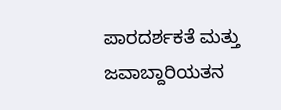ಪಾರದರ್ಶಕತೆ ಮತ್ತು ಜವಾಬ್ದಾರಿಯತನ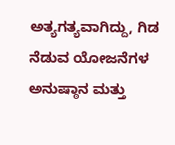ಅತ್ಯಗತ್ಯವಾಗಿದ್ದು, ಗಿಡ ನೆಡುವ ಯೋಜನೆಗಳ ಅನುಷ್ಠಾನ ಮತ್ತು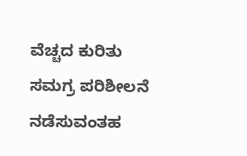ವೆಚ್ಚದ ಕುರಿತು ಸಮಗ್ರ ಪರಿಶೀಲನೆ ನಡೆಸುವಂತಹ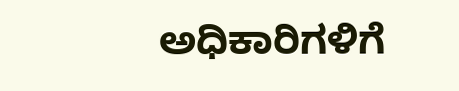ಅಧಿಕಾರಿಗಳಿಗೆ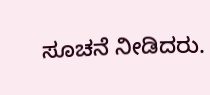ಸೂಚನೆ ನೀಡಿದರು.